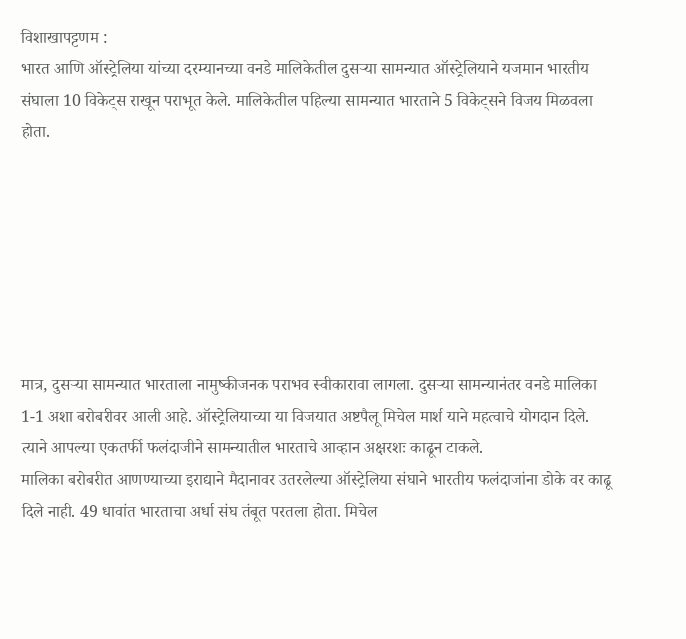विशाखापट्टणम :
भारत आणि ऑस्ट्रेलिया यांच्या दरम्यानच्या वनडे मालिकेतील दुसऱ्या सामन्यात ऑस्ट्रेलियाने यजमान भारतीय संघाला 10 विकेट्स राखून पराभूत केले. मालिकेतील पहिल्या सामन्यात भारताने 5 विकेट्सने विजय मिळवला होता.







मात्र, दुसऱ्या सामन्यात भारताला नामुष्कीजनक पराभव स्वीकारावा लागला. दुसऱ्या सामन्यानंतर वनडे मालिका 1-1 अशा बरोबरीवर आली आहे. ऑस्ट्रेलियाच्या या विजयात अष्टपैलू मिचेल मार्श याने महत्वाचे योगदान दिले. त्याने आपल्या एकतर्फी फलंदाजीने सामन्यातील भारताचे आव्हान अक्षरशः काढून टाकले.
मालिका बरोबरीत आणण्याच्या इराद्याने मैदानावर उतरलेल्या ऑस्ट्रेलिया संघाने भारतीय फलंदाजांना डोके वर काढू दिले नाही. 49 धावांत भारताचा अर्धा संघ तंबूत परतला होता. मिचेल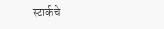स्टार्कचे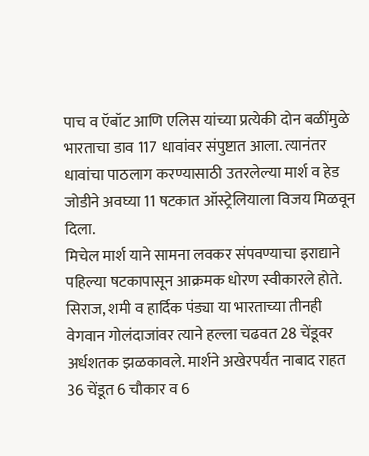पाच व ऍबॉट आणि एलिस यांच्या प्रत्येकी दोन बळींमुळे भारताचा डाव 117 धावांवर संपुष्टात आला. त्यानंतर धावांचा पाठलाग करण्यासाठी उतरलेल्या मार्श व हेड जोडीने अवघ्या 11 षटकात ऑस्ट्रेलियाला विजय मिळवून दिला.
मिचेल मार्श याने सामना लवकर संपवण्याचा इराद्याने पहिल्या षटकापासून आक्रमक धोरण स्वीकारले होते. सिराज, शमी व हार्दिक पंड्या या भारताच्या तीनही वेगवान गोलंदाजांवर त्याने हल्ला चढवत 28 चेंडूवर अर्धशतक झळकावले. मार्शने अखेरपर्यंत नाबाद राहत 36 चेंडूत 6 चौकार व 6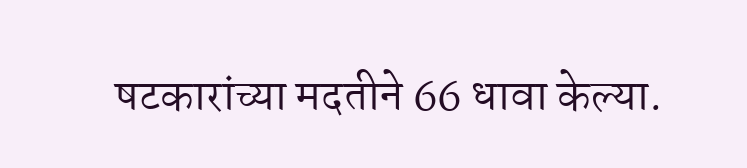षटकारांच्या मदतीने 66 धावा केल्या.